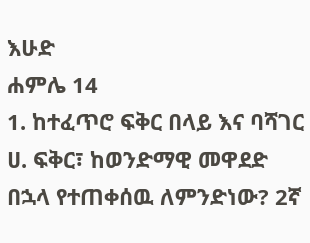እሁድ
ሐምሌ 14
1. ከተፈጥሮ ፍቅር በላይ እና ባሻገር
ሀ. ፍቅር፣ ከወንድማዊ መዋደድ በኋላ የተጠቀሰዉ ለምንድነው? 2ኛ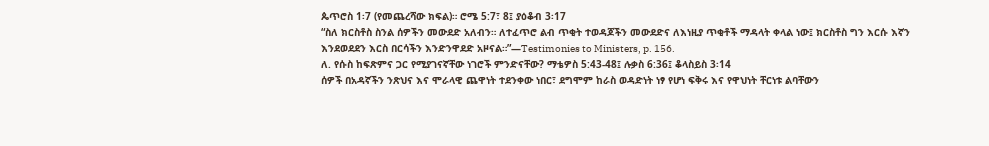ጴጥሮስ 1፡7 (የመጨረሻው ክፍል)። ሮሜ 5:7፣ 8፤ ያዕቆብ 3፡17
“ስለ ክርስቶስ ስንል ሰዎችን መውደድ አለብን። ለተፈጥሮ ልብ ጥቂት ተወዳጆችን መውደድና ለእነዚያ ጥቂቶች ማዳላት ቀላል ነው፤ ክርስቶስ ግን እርሱ እኛን እንደወደደን እርስ በርሳችን እንድንዋደድ አዞናል።”—Testimonies to Ministers, p. 156.
ለ. የሱስ ከፍጽምና ጋር የሚያገናኛቸው ነገሮች ምንድናቸው? ማቴዎስ 5:43-48፤ ሉቃስ 6:36፤ ቆላስይስ 3፡14
ሰዎች በአዳኛችን ንጽህና እና ሞራላዊ ጨዋነት ተደንቀው ነበር፣ ደግሞም ከራስ ወዳድነት ነፃ የሆነ ፍቅሩ እና የዋህነት ቸርነቱ ልባቸውን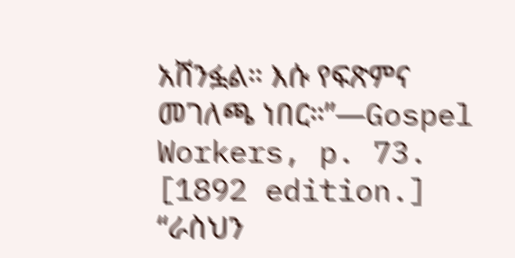አሸንፏል። እሱ የፍጽምና መገለጫ ነበር።”—Gospel Workers, p. 73. [1892 edition.]
“ራስህን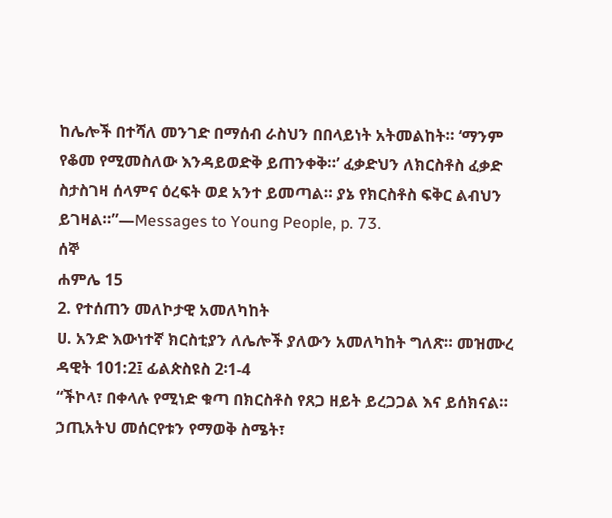ከሌሎች በተሻለ መንገድ በማሰብ ራስህን በበላይነት አትመልከት። ‘ማንም የቆመ የሚመስለው እንዳይወድቅ ይጠንቀቅ።’ ፈቃድህን ለክርስቶስ ፈቃድ ስታስገዛ ሰላምና ዕረፍት ወደ አንተ ይመጣል። ያኔ የክርስቶስ ፍቅር ልብህን ይገዛል።”—Messages to Young People, p. 73.
ሰኞ
ሐምሌ 15
2. የተሰጠን መለኮታዊ አመለካከት
ሀ. አንድ እውነተኛ ክርስቲያን ለሌሎች ያለውን አመለካከት ግለጽ። መዝሙረ ዳዊት 101:2፤ ፊልጵስዩስ 2፡1-4
“ችኮላ፣ በቀላሉ የሚነድ ቁጣ በክርስቶስ የጸጋ ዘይት ይረጋጋል እና ይሰክናል። ኃጢአትህ መሰርየቱን የማወቅ ስሜት፣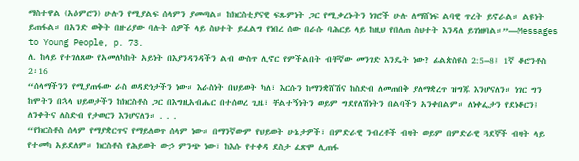ማስተዋል (አዕምሮን) ሁሉን የሚያልፍ ሰላምን ያመጣል። ከክርስቲያናዊ ፍጹምነት ጋር የሚቃረኑትን ነገሮች ሁሉ ለማሸነፍ ልባዊ ጥረት ይኖራል። ልዩነት ይጠፋል። በአንድ ወቅት በዙሪያው ባሉት ሰዎች ላይ ስህተት ይፈልግ የነበረ ሰው በራሱ ባሕርይ ላይ ከዚህ የበለጠ ስህተት እንዳለ ይገነዘባል።”—Messages to Young People, p. 73.
ለ. ከላይ የተገለጸው የአመለካከት አይነት በእያንዳንዳችን ልብ ውስጥ ሊኖር የምችልበት ብቸኛው መንገድ እንዴት ነው? ፊልጵስዩስ 2:5–8፤ 1ኛ ቆሮንቶስ 2፡16
“ሰላማችንን የሚያጠፋው ራስ ወዳድነታችን ነው። እራስነት በህይወት ካለ፣ እርሱን ከማንቋሸሽና ከስድብ ለመጠበቅ ያለማቋረጥ ዝግጁ እንሆናለን። ነገር ግን ከሞትን በኋላ ህይወታችን ከክርስቶስ ጋር በእግዚአብሔር በተሰወረ ጊዜ፣ ቸልተኝነትን ወይም ግደየለሽነትን በልባችን አንቀበልም። ለነቀፌታን የደነቆርን፤ ለንቀትና ለስድብ የታወርን እንሆናለን። . . .
“የክርስቶስ ሰላም የማያቋርጥና የማይለወጥ ሰላም ነው። በማንኛውም የህይወት ሁኔታዎች፣ በምድራዊ ንብረቶች ብዛት ወይም በምድራዊ ጓደኞች ብዛት ላይ የተመካ አይደለም። ክርስቶስ የሕይወት ውኃ ምንጭ ነው፣ ከእሱ የተቀዳ ደስታ ፈጽሞ ሊጠፋ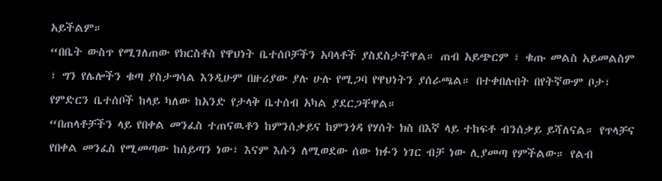አይችልም።
“በቤት ውስጥ የሚገለጠው የክርስቶስ የዋህነት ቤተሰቦቻችን አባላቶች ያስደስታቸዋል። ጠብ አይጭርም ፣ ቁጡ መልስ አይመልስም ፣ ግን የሌሎችን ቁጣ ያስታግሳል እንዲሁም በዙሪያው ያሉ ሁሉ የሚጋባ የዋህነትን ያሰራጫል። በተቀበሉበት በየትኛውም ቦታ፣ የምድርን ቤተሰቦች ከላይ ካለው ከአንድ የታላቅ ቤተሰብ አካል ያደርጋቸዋል።
“በጠላቶቻችን ላይ የበቀል መንፈስ ተጠናዉቶን ከምንሰቃይና ከምንጎዳ የሃሰት ክስ በእኛ ላይ ተከፍቶ ብንሰቃይ ይሻለናል። የጥላቻና የበቀል መንፈስ የሚመጣው ከሰይጣን ነው፣ እናም እሱን ለሚወደው ሰው ክፉን ነገር ብቻ ነው ሊያመጣ የምችልው። የልብ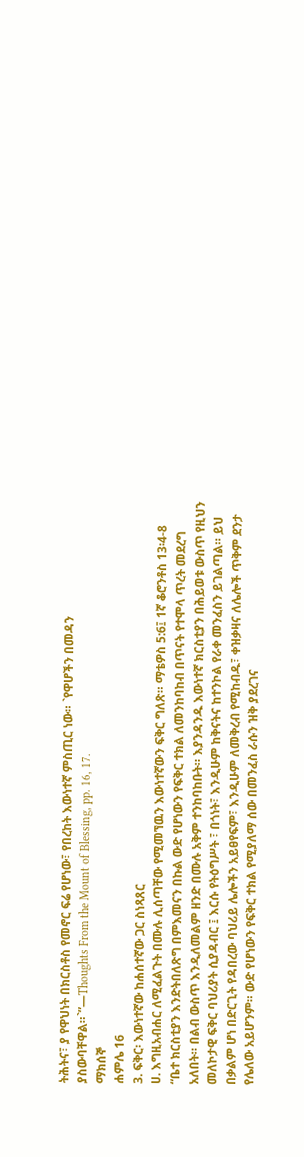ትሕትና፣ ያ የዋህነት በክርስቶስ የመኖር ፍሬ የሆነው፣ የበረከት እውነተኛ ምስጢር ነው። `የዋሆችን በመዳን ያስውባቸዋል።`”—Thoughts From the Mount of Blessing, pp. 16, 17.
ማክሰኞ
ሐምሌ 16
3. ፍቅር፡ እውነተኛው ከሐሰተኛው ጋር ስነጻጸር
ሀ. እግዚአብሐር ለሚፈልጉት በሙሉ ሊሰጣቸው የሚመኘዉን እውነተኛውን ፍቅር ግለጽ። ማቴዎስ 5:6፤ 1ኛ ቆሮንቶስ 13፡4-8
“ቤተ ክርስቲያን እንድትበለጽግ በምእመናን በኩል ውድ የሆነውን የፍቅር ተክል ለመንከባከብ በጥናት የተሞላ ጥረት መደረግ አለበት። በልብ ውስጥ እንዲለመልም ዘንድ በሙሉ አቅም ተንከባከቡት። እያንዳንዱ እውነተኛ ክርስቲያን በሕይወቱ ውስጥ የዚህን መለኮታዊ ፍቅር ባህሪያት ሲያዳብር ፤ እርሱ የትዕግሥት ፣ በጎነት፣ እንዲሁም ከቅናትና ከተንኮል የራቀ መንፈስን ይገልጣል። ይህ በቃልም ሆነ በድርጊት የዳበረው ባህሪይ ሌሎችን አይፀየፍም፣ እንዲሁም ለመቅረብ የሚከብዱ፣ ቀዝቃዛና ለሌሎች ጥቅም ደንታ የሌለው አይሆንም። ውድ የሆነውን የፍቅር ተክል የሚያለማ ሰው በመንፈስ ራሱን ዝቅ ያደረገና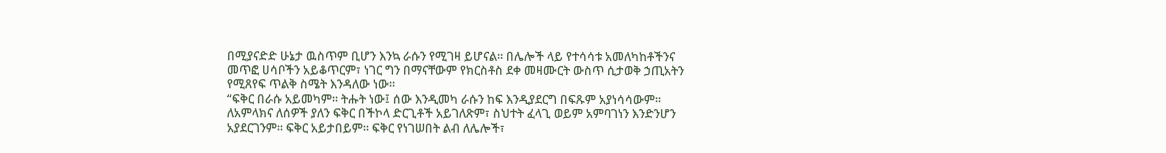በሚያናድድ ሁኔታ ዉስጥም ቢሆን እንኳ ራሱን የሚገዛ ይሆናል። በሌሎች ላይ የተሳሳቱ አመለካከቶችንና መጥፎ ሀሳቦችን አይቆጥርም፣ ነገር ግን በማናቸውም የክርስቶስ ደቀ መዛሙርት ውስጥ ሲታወቅ ኃጢአትን የሚጸየፍ ጥልቅ ስሜት እንዳለው ነው።
“ፍቅር በራሱ አይመካም። ትሑት ነው፤ ሰው እንዲመካ ራሱን ከፍ እንዲያደርግ በፍጹም አያነሳሳውም። ለአምላክና ለሰዎች ያለን ፍቅር በችኮላ ድርጊቶች አይገለጽም፣ ስህተት ፈላጊ ወይም አምባገነን እንድንሆን አያደርገንም። ፍቅር አይታበይም። ፍቅር የነገሠበት ልብ ለሌሎች፣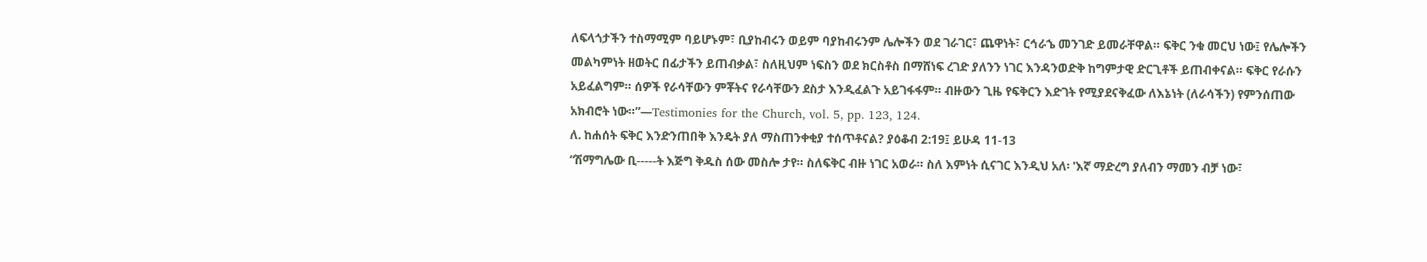ለፍላጎታችን ተስማሚም ባይሆኑም፣ ቢያከብሩን ወይም ባያከብሩንም ሌሎችን ወደ ገራገር፣ ጨዋነት፣ ርኅራኄ መንገድ ይመራቸዋል። ፍቅር ንቁ መርህ ነው፤ የሌሎችን መልካምነት ዘወትር በፊታችን ይጠብቃል፣ ስለዚህም ነፍስን ወደ ክርስቶስ በማሸነፍ ረገድ ያለንን ነገር እንዳንወድቅ ከግምታዊ ድርጊቶች ይጠብቀናል። ፍቅር የራሱን አይፈልግም። ሰዎች የራሳቸውን ምቾትና የራሳቸውን ደስታ እንዲፈልጉ አይገፋፋም። ብዙውን ጊዜ የፍቅርን እድገት የሚያደናቅፈው ለእኔነት (ለራሳችን) የምንሰጠው አክብሮት ነው።”—Testimonies for the Church, vol. 5, pp. 123, 124.
ለ. ከሐሰት ፍቅር እንድንጠበቅ እንዴት ያለ ማስጠንቀቂያ ተሰጥቶናል? ያዕቆብ 2:19፤ ይሁዳ 11-13
“ሽማግሌው ቢ-----ት እጅግ ቅዱስ ሰው መስሎ ታየ። ስለፍቅር ብዙ ነገር አወራ። ስለ እምነት ሲናገር እንዲህ አለ፡ 'እኛ ማድረግ ያለብን ማመን ብቻ ነው፣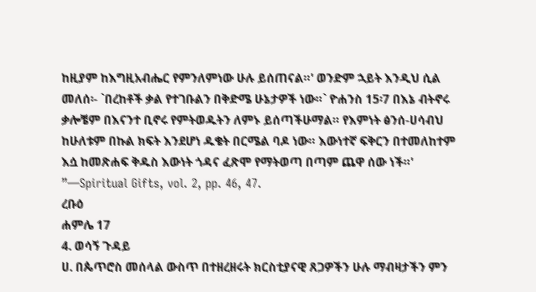ከዚያም ከእግዚአብሔር የምንለምነው ሁሉ ይሰጠናል።' ወንድም ኋይት እንዲህ ሲል መለሰ፡- `በረከቶች ቃል የተገቡልን በቅድሜ ሁኔታዎች ነው።` ዮሐንስ 15፡7 በእኔ ብትኖሩ ቃሎቼም በእናንተ ቢኖሩ የምትወዱትን ለምኑ ይሰጣችሁማል። የእምነት ፅንሰ-ሀሳብህ ከሁለቱም በኩል ክፍት እንደሆነ ዱቄት በርሜል ባዶ ነው። እውነተኛ ፍቅርን በተመለከተም እሷ ከመጽሐፍ ቅዱስ እውነት ጎዳና ፈጽሞ የማትወጣ በጣም ጨዋ ሰው ነች።' ”—Spiritual Gifts, vol. 2, pp. 46, 47.
ረቡዕ
ሐምሌ 17
4. ወሳኝ ጉዳይ
ሀ. በጴጥሮስ መሰላል ውስጥ በተዘረዘሩት ክርስቲያናዊ ጸጋዎችን ሁሉ ማብዛታችን ምን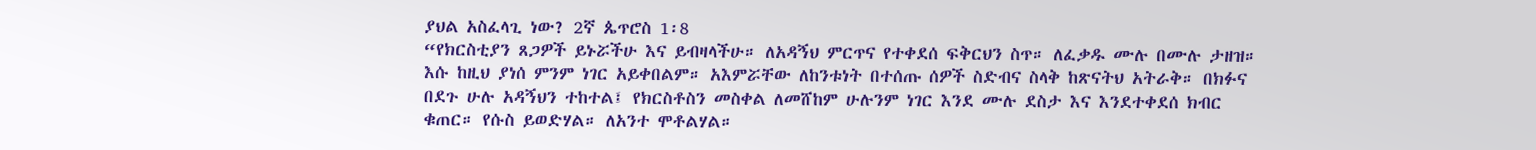ያህል አስፈላጊ ነው? 2ኛ ጴጥሮስ 1፡8
“የክርስቲያን ጸጋዎች ይኑሯችሁ እና ይብዛላችሁ። ለአዳኝህ ምርጥና የተቀደሰ ፍቅርህን ስጥ። ለፈቃዱ ሙሉ በሙሉ ታዘዝ። እሱ ከዚህ ያነሰ ምንም ነገር አይቀበልም። አእምሯቸው ለከንቱነት በተሰጡ ሰዎች ስድብና ስላቅ ከጽናትህ አትራቅ። በክፉና በደጉ ሁሉ አዳኝህን ተከተል፤ የክርስቶስን መስቀል ለመሸከም ሁሉንም ነገር እንደ ሙሉ ደስታ እና እንደተቀደሰ ክብር ቁጠር። የሱስ ይወድሃል። ለአንተ ሞቶልሃል።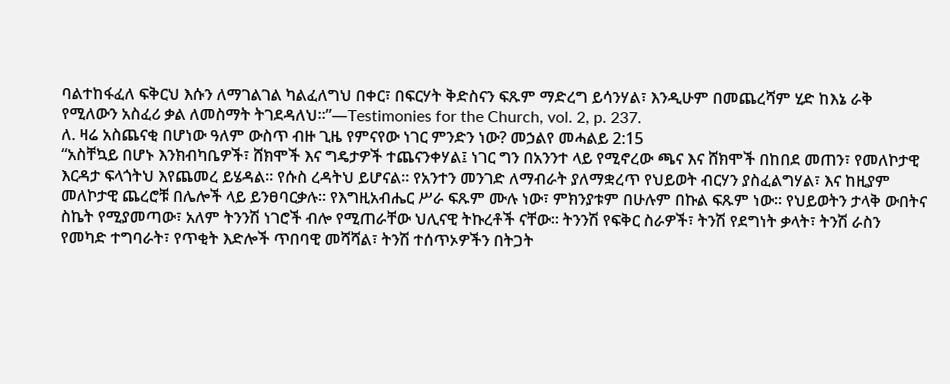ባልተከፋፈለ ፍቅርህ እሱን ለማገልገል ካልፈለግህ በቀር፣ በፍርሃት ቅድስናን ፍጹም ማድረግ ይሳንሃል፣ እንዲሁም በመጨረሻም ሂድ ከእኔ ራቅ የሚለውን አስፈሪ ቃል ለመስማት ትገደዳለህ።”—Testimonies for the Church, vol. 2, p. 237.
ለ. ዛሬ አስጨናቂ በሆነው ዓለም ውስጥ ብዙ ጊዜ የምናየው ነገር ምንድን ነው? መኃልየ መሓልይ 2:15
“አስቸኳይ በሆኑ እንክብካቤዎች፣ ሸክሞች እና ግዴታዎች ተጨናንቀሃል፤ ነገር ግን በአንንተ ላይ የሚኖረው ጫና እና ሸክሞች በከበደ መጠን፣ የመለኮታዊ እርዳታ ፍላጎትህ እየጨመረ ይሄዳል። የሱስ ረዳትህ ይሆናል። የአንተን መንገድ ለማብራት ያለማቋረጥ የህይወት ብርሃን ያስፈልግሃል፣ እና ከዚያም መለኮታዊ ጨረሮቹ በሌሎች ላይ ይንፀባርቃሉ። የእግዚአብሔር ሥራ ፍጹም ሙሉ ነው፣ ምክንያቱም በሁሉም በኩል ፍጹም ነው። የህይወትን ታላቅ ውበትና ስኬት የሚያመጣው፣ አለም ትንንሽ ነገሮች ብሎ የሚጠራቸው ህሊናዊ ትኩረቶች ናቸው። ትንንሽ የፍቅር ስራዎች፣ ትንሽ የደግነት ቃላት፣ ትንሽ ራስን የመካድ ተግባራት፣ የጥቂት እድሎች ጥበባዊ መሻሻል፣ ትንሽ ተሰጥኦዎችን በትጋት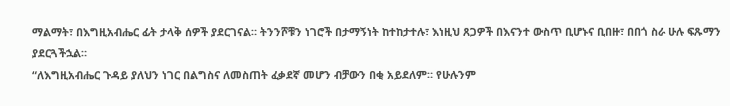ማልማት፣ በእግዚአብሔር ፊት ታላቅ ሰዎች ያደርገናል። ትንንሾቹን ነገሮች በታማኝነት ከተከታተሉ፣ እነዚህ ጸጋዎች በእናንተ ውስጥ ቢሆኑና ቢበዙ፣ በበጎ ስራ ሁሉ ፍጹማን ያደርጓችኋል።
“ለእግዚአብሔር ጉዳይ ያለህን ነገር በልግስና ለመስጠት ፈቃደኛ መሆን ብቻውን በቂ አይደለም። የሁሉንም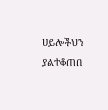ሀይሎችህን ያልተቆጠበ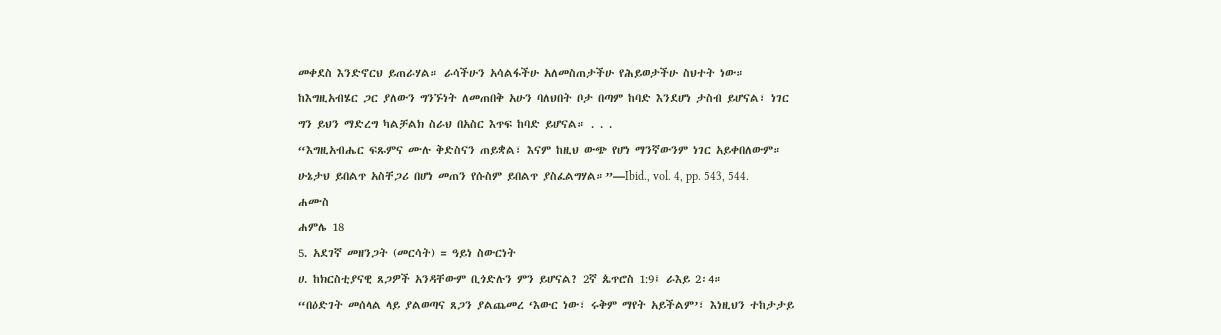መቀደስ እንድኖርህ ይጠራሃል። ራሳችሁን አሳልፋችሁ አለመስጠታችሁ የሕይወታችሁ ስህተት ነው። ከእግዚአብሄር ጋር ያለውን ግንኙነት ለመጠበቅ አሁን ባለህበት ቦታ በጣም ከባድ እንደሆነ ታስብ ይሆናል፣ ነገር ግን ይህን ማድረግ ካልቻልክ ስራህ በአስር እጥፍ ከባድ ይሆናል። . . .
“እግዚአብሔር ፍጹምና ሙሉ ቅድስናን ጠይቋል፣ እናም ከዚህ ውጭ የሆነ ማንኛውንም ነገር አይቀበለውም። ሁኔታህ ይበልጥ አስቸጋሪ በሆነ መጠን የሱስም ይበልጥ ያስፈልግሃል።”—Ibid., vol. 4, pp. 543, 544.
ሐሙስ
ሐምሌ 18
5. አደገኛ መዘንጋት (መርሳት) = ዓይነ ስውርነት
ሀ. ከክርስቲያናዊ ጸጋዎች አንዳቸውም ቢጎድሉን ምን ይሆናል? 2ኛ ጴጥሮስ 1:9፤ ራእይ 2፡4።
“በዕድገት መሰላል ላይ ያልወጣና ጸጋን ያልጨመረ ‘እውር ነው፣ ሩቅም ማየት አይችልም’፣ እነዚህን ተከታታይ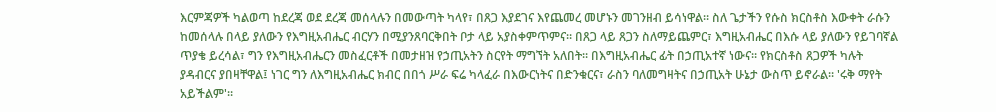እርምጃዎች ካልወጣ ከደረጃ ወደ ደረጃ መሰላሉን በመውጣት ካላየ፣ በጸጋ እያደገና እየጨመረ መሆኑን መገንዘብ ይሳነዋል። ስለ ጌታችን የሱስ ክርስቶስ እውቀት ራሱን ከመሰላሉ በላይ ያለውን የእግዚአብሔር ብርሃን በሚያንጸባርቅበት ቦታ ላይ አያስቀምጥምና። በጸጋ ላይ ጸጋን ስለማይጨምር፣ እግዚአብሔር በእሱ ላይ ያለውን የይገባኛል ጥያቄ ይረሳል፣ ግን የእግዚአብሔርን መስፈርቶች በመታዘዝ የኃጢአትን ስርየት ማግኘት አለበት። በእግዚአብሔር ፊት በኃጢአተኛ ነውና። የክርስቶስ ጸጋዎች ካሉት ያዳብርና ያበዛቸዋል፤ ነገር ግን ለእግዚአብሔር ክብር በበጎ ሥራ ፍሬ ካላፈራ በእውርነትና በድንቁርና፣ ራስን ባለመግዛትና በኃጢአት ሁኔታ ውስጥ ይኖራል። 'ሩቅ ማየት አይችልም'።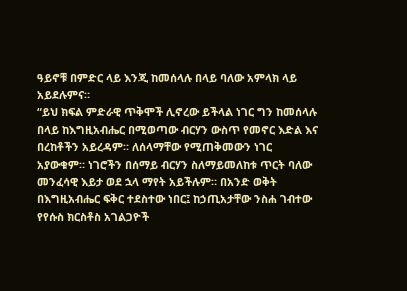ዓይኖቹ በምድር ላይ እንጂ ከመሰላሉ በላይ ባለው አምላክ ላይ አይደሉምና።
“ይህ ክፍል ምድራዊ ጥቅሞች ሊኖረው ይችላል ነገር ግን ከመሰላሉ በላይ ከእግዚአብሔር በሚወጣው ብርሃን ውስጥ የመኖር እድል እና በረከቶችን አይረዳም። ለሰላማቸው የሚጠቅመውን ነገር አያውቁም። ነገሮችን በሰማይ ብርሃን ስለማይመለከቱ ጥርት ባለው መንፈሳዊ እይታ ወደ ኋላ ማየት አይችሉም። በአንድ ወቅት በእግዚአብሔር ፍቅር ተደስተው ነበር፤ ከኃጢአታቸው ንስሐ ገብተው የየሱስ ክርስቶስ አገልጋዮች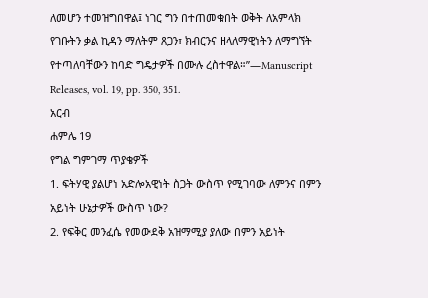ለመሆን ተመዝግበዋል፤ ነገር ግን በተጠመቁበት ወቅት ለአምላክ የገቡትን ቃል ኪዳን ማለትም ጸጋን፣ ክብርንና ዘላለማዊነትን ለማግኘት የተጣለባቸውን ከባድ ግዴታዎች በሙሉ ረስተዋል።”—Manuscript Releases, vol. 19, pp. 350, 351.
አርብ
ሐምሌ 19
የግል ግምገማ ጥያቄዎች
1. ፍትሃዊ ያልሆነ አድሎአዊነት ስጋት ውስጥ የሚገባው ለምንና በምን አይነት ሁኔታዎች ውስጥ ነው?
2. የፍቅር መንፈሴ የመውደቅ አዝማሚያ ያለው በምን አይነት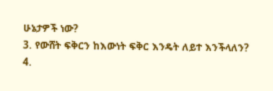ሁኔታዎች ነው?
3. የውሸት ፍቅርን ከእውነት ፍቅር እንዴት ለይተ እንችላለን?
4.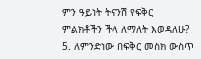ምን ዓይነት ትናንሽ የፍቅር ምልክቶችን ችላ ለማለት እወዳለሁ?
5. ለምንድነው በፍቅር መስክ ውስጥ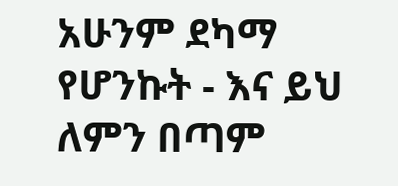አሁንም ደካማ የሆንኩት - እና ይህ ለምን በጣም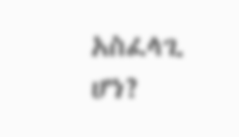አስፈላጊ ሆነ?